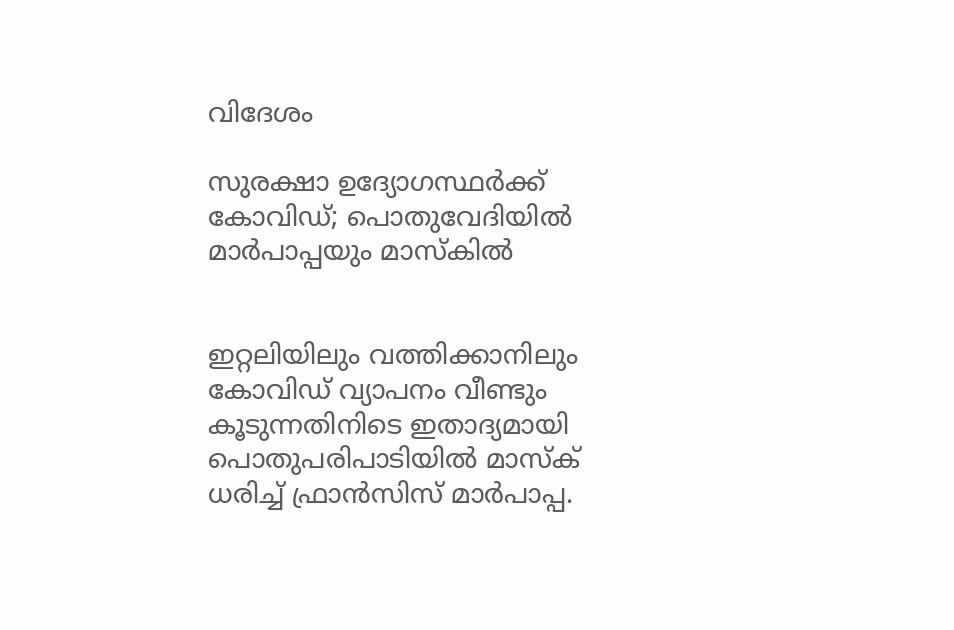വിദേശം

സുരക്ഷാ ഉദ്യോഗസ്ഥര്‍ക്ക് കോവിഡ്; പൊതുവേദിയില്‍ മാര്‍പാപ്പയും മാസ്കില്‍


ഇറ്റലിയിലും വത്തിക്കാനിലും കോവിഡ് വ്യാപനം വീണ്ടും കൂടുന്നതിനിടെ ഇതാദ്യമായി പൊതുപരിപാടിയില്‍ മാസ്‌ക് ധരിച്ച് ഫ്രാന്‍സിസ് മാര്‍പാപ്പ.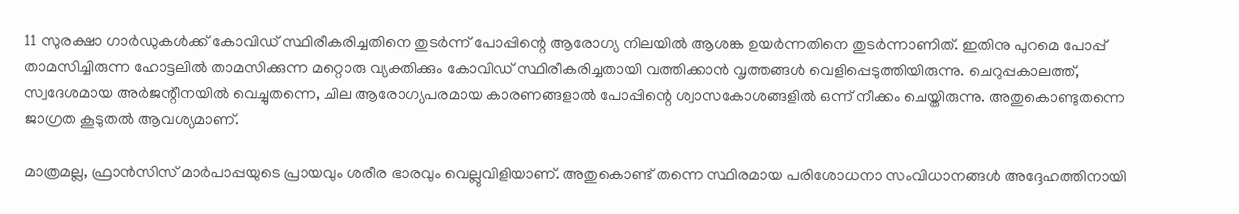11 സുരക്ഷാ ഗാര്‍ഡുകള്‍ക്ക് കോവിഡ് സ്ഥിരീകരിച്ചതിനെ തുടര്‍ന്ന് പോപ്പിന്റെ ആരോഗ്യ നിലയില്‍ ആശങ്ക ഉയര്‍ന്നതിനെ തുടര്‍ന്നാണിത്. ഇതിനു പുറമെ പോപ്പ് താമസിച്ചിരുന്ന ഹോട്ടലില്‍ താമസിക്കുന്ന മറ്റൊരു വ്യക്തിക്കും കോവിഡ് സ്ഥിരീകരിച്ചതായി വത്തിക്കാന്‍ വൃത്തങ്ങള്‍ വെളിപ്പെടുത്തിയിരുന്നു. ചെറുപ്പകാലത്ത്, സ്വദേശമായ അര്‍ജന്റീനയില്‍ വെച്ചുതന്നെ, ചില ആരോഗ്യപരമായ കാരണങ്ങളാല്‍ പോപ്പിന്റെ ശ്വാസകോശങ്ങളില്‍ ഒന്ന് നീക്കം ചെയ്തിരുന്നു. അതുകൊണ്ടുതന്നെ ജാഗ്രത കൂടുതല്‍ ആവശ്യമാണ്.

മാത്രമല്ല, ഫ്രാന്‍സിസ് മാര്‍പാപ്പയുടെ പ്രായവും ശരീര ഭാരവും വെല്ലുവിളിയാണ്. അതുകൊണ്ട് തന്നെ സ്ഥിരമായ പരിശോധനാ സംവിധാനങ്ങള്‍ അദ്ദേഹത്തിനായി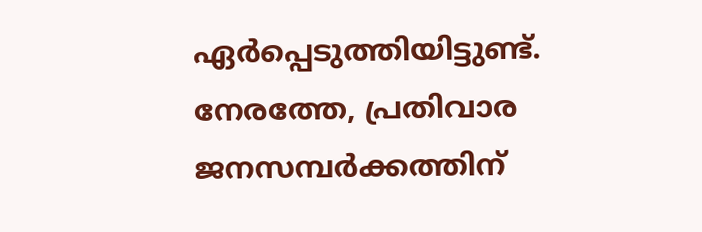ഏര്‍പ്പെടുത്തിയിട്ടുണ്ട്. നേരത്തേ, പ്രതിവാര ജനസമ്പര്‍ക്കത്തിന്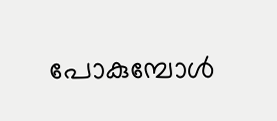പോകുമ്പോള്‍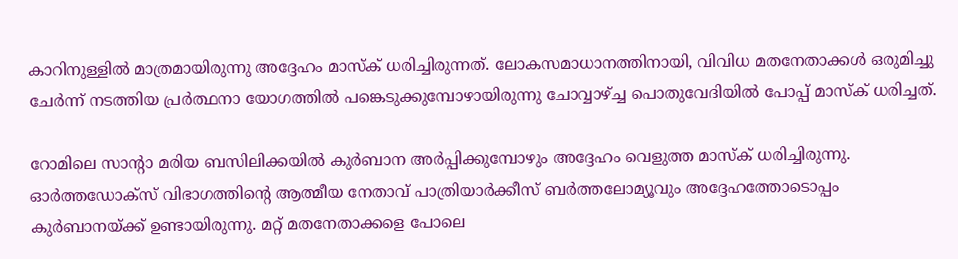കാറിനുള്ളില്‍ മാത്രമായിരുന്നു അദ്ദേഹം മാസ്‌ക് ധരിച്ചിരുന്നത്. ലോകസമാധാനത്തിനായി, വിവിധ മതനേതാക്കള്‍ ഒരുമിച്ചു ചേര്‍ന്ന് നടത്തിയ പ്രര്‍ത്ഥനാ യോഗത്തില്‍ പങ്കെടുക്കുമ്പോഴായിരുന്നു ചോവ്വാഴ്ച്ച പൊതുവേദിയില്‍ പോപ്പ് മാസ്‌ക് ധരിച്ചത്.

റോമിലെ സാന്റാ മരിയ ബസിലിക്കയില്‍ കുര്‍ബാന അര്‍പ്പിക്കുമ്പോഴും അദ്ദേഹം വെളുത്ത മാസ്‌ക് ധരിച്ചിരുന്നു. ഓര്‍ത്തഡോക്സ് വിഭാഗത്തിന്റെ ആത്മീയ നേതാവ് പാത്രിയാര്‍ക്കീസ് ബര്‍ത്തലോമ്യൂവും അദ്ദേഹത്തോടൊപ്പം കുര്‍ബാനയ്ക്ക് ഉണ്ടായിരുന്നു. മറ്റ് മതനേതാക്കളെ പോലെ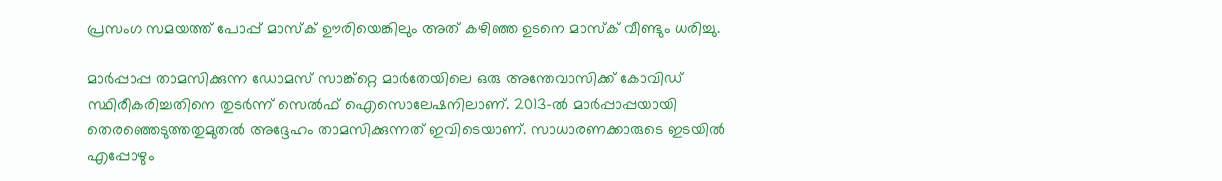പ്രസംഗ സമയത്ത് പോപ്പ് മാസ്‌ക് ഊരിയെങ്കിലും അത് കഴിഞ്ഞ ഉടനെ മാസ്‌ക് വീണ്ടും ധരിച്ചു.

മാര്‍പ്പാപ്പ താമസിക്കുന്ന ഡോമസ് സാങ്ക്റ്റെ മാര്‍തേയിലെ ഒരു അന്തേവാസിക്ക് കോവിഡ് സ്ഥിരീകരിച്ചതിനെ തുടര്‍ന്ന് സെല്‍ഫ് ഐസൊലേഷനിലാണ്. 2013-ല്‍ മാര്‍പ്പാപ്പയായി തെരഞ്ഞെടുത്തതുമുതല്‍ അദ്ദേഹം താമസിക്കുന്നത് ഇവിടെയാണ്. സാധാരണക്കാരുടെ ഇടയില്‍ എപ്പോഴും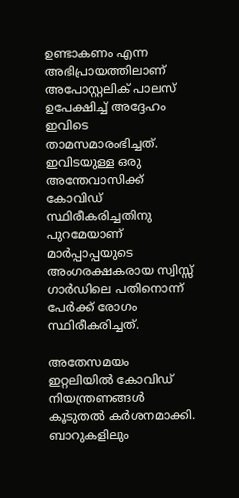ഉണ്ടാകണം എന്ന അഭിപ്രായത്തിലാണ് അപോസ്റ്റലിക് പാലസ് ഉപേക്ഷിച്ച് അദ്ദേഹം ഇവിടെ താമസമാരംഭിച്ചത്. ഇവിടയുള്ള ഒരു അന്തേവാസിക്ക് കോവിഡ് സ്ഥിരീകരിച്ചതിനു പുറമേയാണ് മാര്‍പ്പാപ്പയുടെ അംഗരക്ഷകരായ സ്വിസ്സ് ഗാര്‍ഡിലെ പതിനൊന്ന് പേര്‍ക്ക് രോഗം സ്ഥിരീകരിച്ചത്.

അതേസമയം ഇറ്റലിയില്‍ കോവിഡ് നിയന്ത്രണങ്ങള്‍ കൂടുതല്‍ കര്‍ശനമാക്കി. ബാറുകളിലും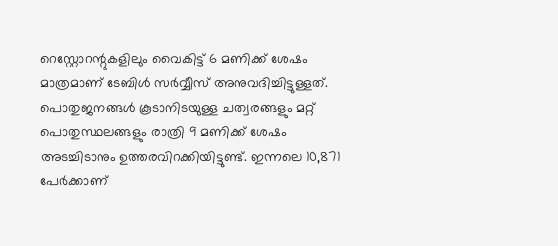റെസ്റ്റോറന്റുകളിലും വൈകിട്ട് 6 മണിക്ക് ശേഷം മാത്രമാണ് ടേബിള്‍ സര്‍വ്വീസ് അനുവദിച്ചിട്ടുള്ളത്. പൊതുജനങ്ങള്‍ കൂടാനിടയുള്ള ചത്വരങ്ങളും മറ്റ് പൊതുസ്ഥലങ്ങളും രാത്രി 9 മണിക്ക് ശേഷം അടച്ചിടാനും ഉത്തരവിറക്കിയിട്ടുണ്ട്. ഇന്നലെ 10,871 പേര്‍ക്കാണ്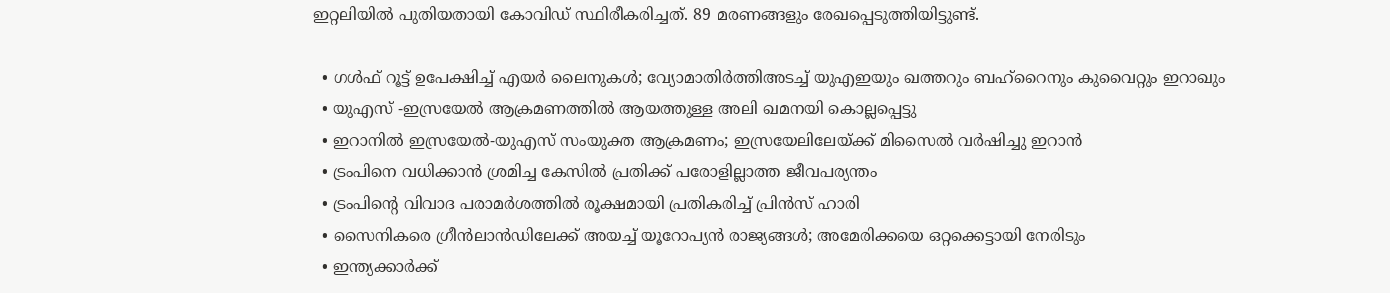ഇറ്റലിയില്‍ പുതിയതായി കോവിഡ് സ്ഥിരീകരിച്ചത്. 89 മരണങ്ങളും രേഖപ്പെടുത്തിയിട്ടുണ്ട്.

  • ഗള്‍ഫ് റൂട്ട് ഉപേക്ഷിച്ച് എയര്‍ ലൈനുകള്‍; വ്യോമാതിര്‍ത്തിഅടച്ച് യുഎഇയും ഖത്തറും ബഹ്റൈനും കുവൈറ്റും ഇറാഖും
  • യുഎസ് -ഇസ്രയേല്‍ ആക്രമണത്തില്‍ ആയത്തുള്ള അലി ഖമനയി കൊല്ലപ്പെട്ടു
  • ഇറാനില്‍ ഇസ്രയേല്‍-യുഎസ് സംയുക്ത ആക്രമണം; ഇസ്രയേലിലേയ്ക്ക് മിസൈല്‍ വര്‍ഷിച്ചു ഇറാന്‍
  • ട്രംപിനെ വധിക്കാന്‍ ശ്രമിച്ച കേസില്‍ പ്രതിക്ക് പരോളില്ലാത്ത ജീവപര്യന്തം
  • ട്രംപിന്റെ വിവാദ പരാമര്‍ശത്തില്‍ രൂക്ഷമായി പ്രതികരിച്ച് പ്രിന്‍സ് ഹാരി
  • സൈനികരെ ഗ്രീന്‍ലാന്‍ഡിലേക്ക് അയച്ച് യൂറോപ്യന്‍ രാജ്യങ്ങള്‍; അമേരിക്കയെ ഒറ്റക്കെട്ടായി നേരിടും
  • ഇന്ത്യക്കാര്‍ക്ക്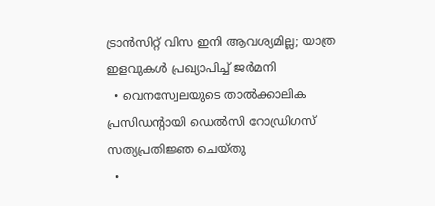ട്രാന്‍സിറ്റ് വിസ ഇനി ആവശ്യമില്ല; യാത്ര ഇളവുകള്‍ പ്രഖ്യാപിച്ച് ജര്‍മനി
  • വെനസ്വേലയുടെ താല്‍ക്കാലിക പ്രസിഡന്റായി ഡെല്‍സി റോഡ്രിഗസ് സത്യപ്രതിജ്ഞ ചെയ്തു
  •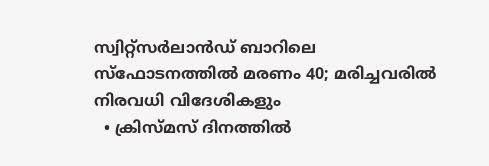സ്വിറ്റ്‌സര്‍ലാന്‍ഡ് ബാറിലെ സ്‌ഫോടനത്തില്‍ മരണം 40; മരിച്ചവരില്‍ നിരവധി വിദേശികളും
  • ക്രിസ്മസ് ദിനത്തില്‍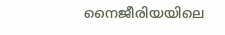നൈജീരിയയിലെ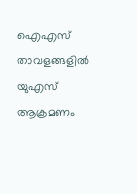ഐഎസ് താവളങ്ങളില്‍ യുഎസ് ആക്രമണം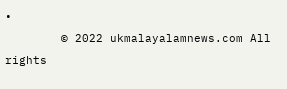•
        © 2022 ukmalayalamnews.com All rights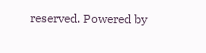reserved. Powered by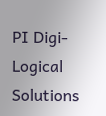PI Digi-Logical Solutions